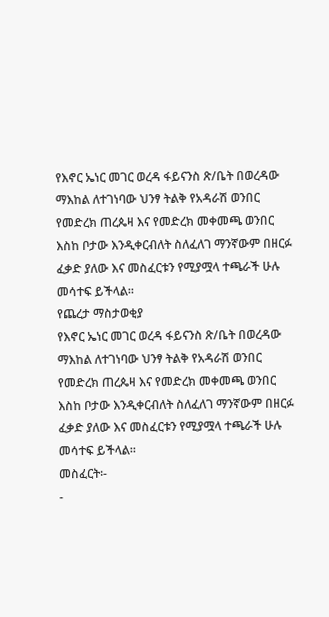የእኖር ኤነር መገር ወረዳ ፋይናንስ ጽ/ቤት በወረዳው ማእከል ለተገነባው ህንፃ ትልቅ የአዳራሽ ወንበር የመድረክ ጠረጴዛ እና የመድረክ መቀመጫ ወንበር እስከ ቦታው እንዲቀርብለት ስለፈለገ ማንኛውም በዘርፉ ፈቃድ ያለው እና መስፈርቱን የሚያሟላ ተጫራች ሁሉ መሳተፍ ይችላል።
የጨረታ ማስታወቂያ
የእኖር ኤነር መገር ወረዳ ፋይናንስ ጽ/ቤት በወረዳው ማእከል ለተገነባው ህንፃ ትልቅ የአዳራሽ ወንበር የመድረክ ጠረጴዛ እና የመድረክ መቀመጫ ወንበር እስከ ቦታው እንዲቀርብለት ስለፈለገ ማንኛውም በዘርፉ ፈቃድ ያለው እና መስፈርቱን የሚያሟላ ተጫራች ሁሉ መሳተፍ ይችላል።
መስፈርት፡-
-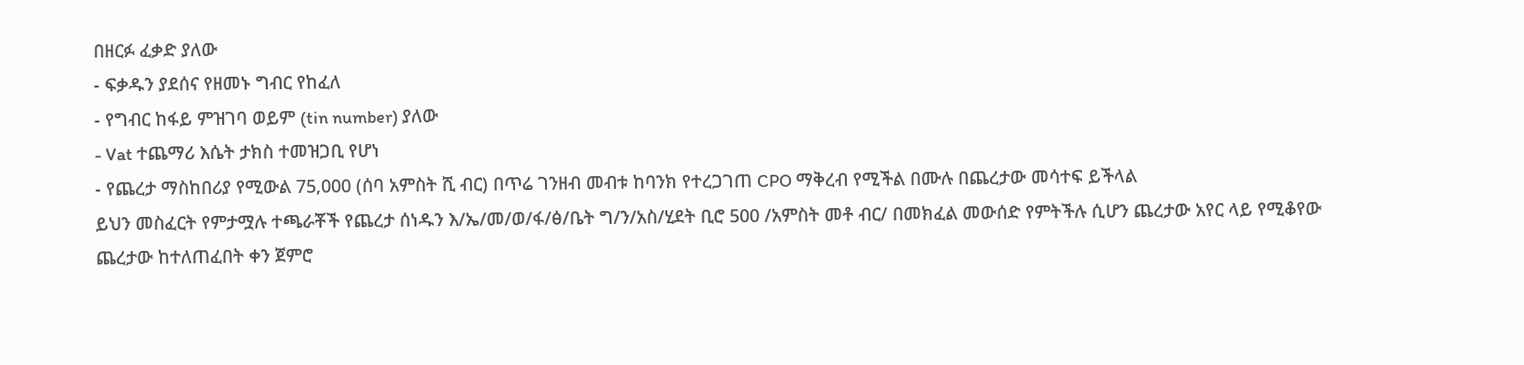በዘርፉ ፈቃድ ያለው
- ፍቃዱን ያደሰና የዘመኑ ግብር የከፈለ
- የግብር ከፋይ ምዝገባ ወይም (tin number) ያለው
- Vat ተጨማሪ እሴት ታክስ ተመዝጋቢ የሆነ
- የጨረታ ማስከበሪያ የሚውል 75,000 (ሰባ አምስት ሺ ብር) በጥሬ ገንዘብ መብቱ ከባንክ የተረጋገጠ CPO ማቅረብ የሚችል በሙሉ በጨረታው መሳተፍ ይችላል
ይህን መስፈርት የምታሟሉ ተጫራቾች የጨረታ ሰነዱን እ/ኤ/መ/ወ/ፋ/ፅ/ቤት ግ/ን/አስ/ሂደት ቢሮ 500 /አምስት መቶ ብር/ በመክፈል መውሰድ የምትችሉ ሲሆን ጨረታው አየር ላይ የሚቆየው ጨረታው ከተለጠፈበት ቀን ጀምሮ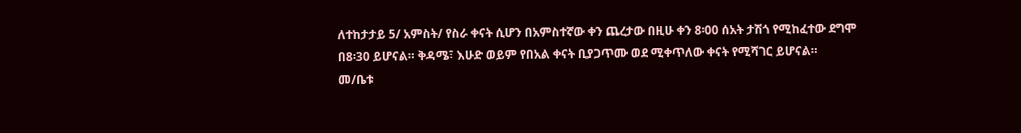ለተከታታይ 5/ አምስት/ የስራ ቀናት ሲሆን በአምስተኛው ቀን ጨረታው በዚሁ ቀን 8፡00 ሰአት ታሽጎ የሚከፈተው ደግሞ በ8፡30 ይሆናል። ቅዳሜ፣ እሁድ ወይም የበአል ቀናት ቢያጋጥሙ ወደ ሚቀጥለው ቀናት የሚሻገር ይሆናል።
መ/ቤቱ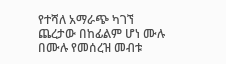የተሻለ አማራጭ ካገኘ ጨረታው በከፊልም ሆነ ሙሉ በሙሉ የመሰረዝ መብቱ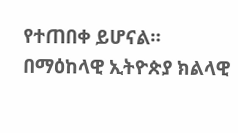የተጠበቀ ይሆናል።
በማዕከላዊ ኢትዮጵያ ክልላዊ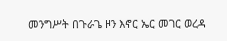መንግሥት በጉራጌ ዞን እኖር ኤር መገር ወረዳ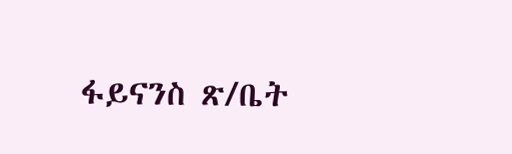ፋይናንስ ጽ/ቤት